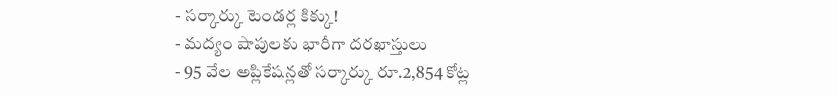- సర్కార్కు టెండర్ల కిక్కు!
- మద్యం షాపులకు భారీగా దరఖాస్తులు
- 95 వేల అప్లికేషన్లతో సర్కార్కు రూ.2,854 కోట్ల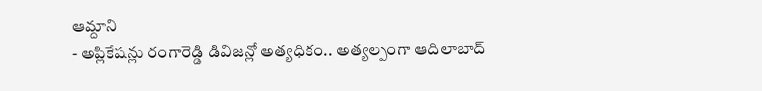ఆమ్దాని
- అప్లికేషన్లు రంగారెడ్డి డివిజన్లో అత్యధికం.. అత్యల్పంగా ఆదిలాబాద్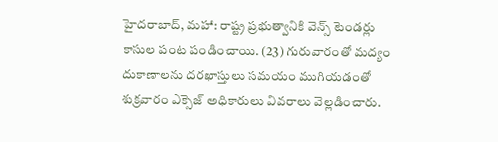హైదరాబాద్, మహా: రాష్ట్ర ప్రభుత్వానికి వెన్స్ టెండర్లు కాసుల పంట పండించాయి. (23) గురువారంతో మద్యం దుకాణాలను దరఖాస్తులు సమయం ముగియడంతో శుక్రవారం ఎక్సెజ్ అధికారులు వివరాలు వెల్లడించారు.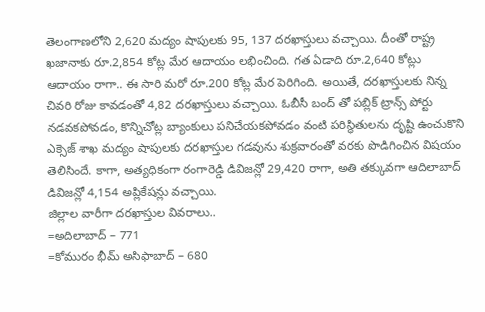తెలంగాణలోని 2,620 మద్యం షాపులకు 95, 137 దరఖాస్తులు వచ్చాయి. దీంతో రాష్ట్ర ఖజానాకు రూ.2,854 కోట్ల మేర ఆదాయం లభించింది. గత ఏడాది రూ.2,640 కోట్లు ఆదాయం రాగా.. ఈ సారి మరో రూ.200 కోట్ల మేర పెరిగింది. అయితే, దరఖాస్తులకు నిన్న చివరి రోజు కావడంతో 4,82 దరఖాస్తులు వచ్చాయి. ఓబీసీ బంద్ తో పబ్లిక్ ట్రాన్స్ పోర్టు నడవకపోవడం, కొన్నిచోట్ల బ్యాంకులు పనిచేయకపోవడం వంటి పరిస్థితులను దృష్టి ఉంచుకొని ఎక్సెజ్ శాఖ మద్యం షాపులకు దరఖాస్తుల గడవును శుక్రవారంతో వరకు పొడిగించిన విషయం తెలిసిందే. కాగా, అత్యధికంగా రంగారెడ్డి డివిజన్లో 29,420 రాగా, అతి తక్కువగా ఆదిలాబాద్ డివిజన్లో 4,154 అప్లికేషన్లు వచ్చాయి.
జిల్లాల వారీగా దరఖాస్తుల వివరాలు..
=అదిలాబాద్ – 771
=కోమురం భీమ్ అసిఫాబాద్ – 680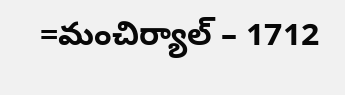=మంచిర్యాల్ – 1712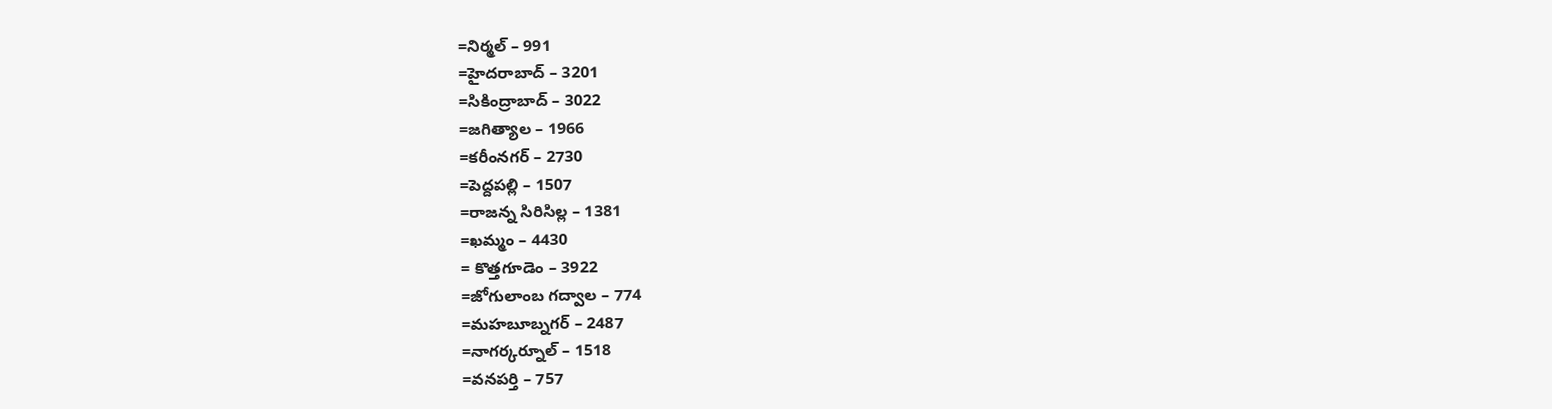=నిర్మల్ – 991
=హైదరాబాద్ – 3201
=సికింద్రాబాద్ – 3022
=జగిత్యాల – 1966
=కరీంనగర్ – 2730
=పెద్దపల్లి – 1507
=రాజన్న సిరిసిల్ల – 1381
=ఖమ్మం – 4430
= కొత్తగూడెం – 3922
=జోగులాంబ గద్వాల – 774
=మహబూబ్నగర్ – 2487
=నాగర్కర్నూల్ – 1518
=వనపర్తి – 757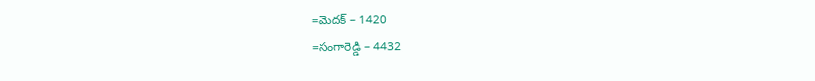=మెదక్ – 1420
=సంగారెడ్డి – 4432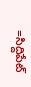=సిద్దిపేట్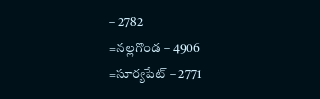– 2782
=నల్లగొండ – 4906
=సూర్యపేట్ – 2771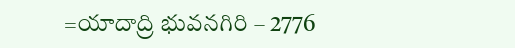=యాదాద్రి భువనగిరి – 2776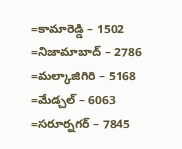=కామారెడ్డి – 1502
=నిజామాబాద్ – 2786
=మల్కాజిగిరి – 5168
=మేడ్చల్ – 6063
=సరూర్నగర్ – 7845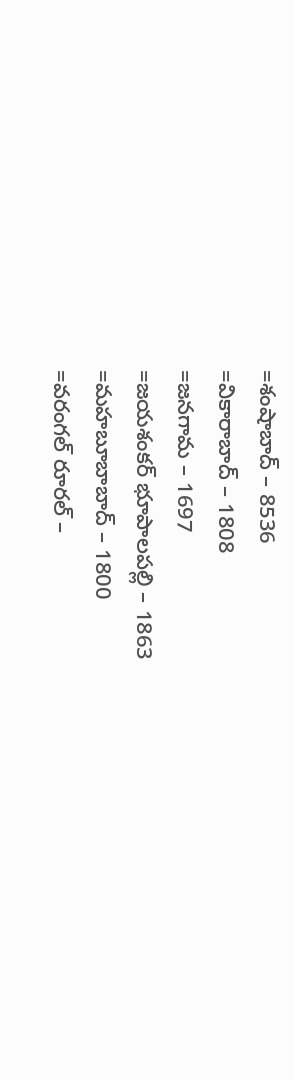=శంషాబాద్ – 8536
=వికారాబాద్ – 1808
=జనగామ – 1697
=జయశంకర్ భూపాలపల్లి – 1863
=మహబూబాబాద్ – 1800
=వరంగల్ రూరల్ –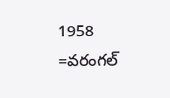1958
=వరంగల్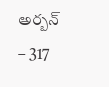అర్బన్ – 317